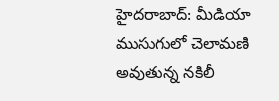హైదరాబాద్: మీడియా ముసుగులో చెలామణి అవుతున్న నకిలీ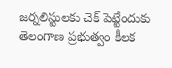జర్నలిస్టులకు చెక్ పెట్టేందుకు తెలంగాణ ప్రభుత్వం కీలక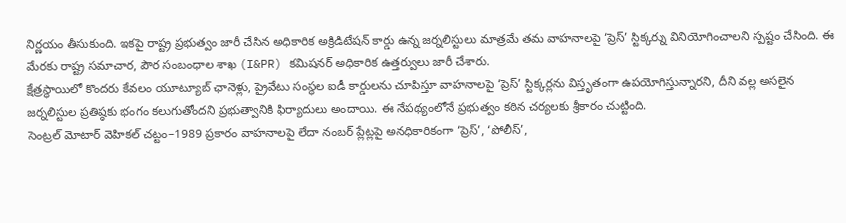నిర్ణయం తీసుకుంది. ఇకపై రాష్ట్ర ప్రభుత్వం జారీ చేసిన అధికారిక అక్రిడిటేషన్ కార్డు ఉన్న జర్నలిస్టులు మాత్రమే తమ వాహనాలపై ‘ప్రెస్’ స్టిక్కర్ను వినియోగించాలని స్పష్టం చేసింది. ఈ మేరకు రాష్ట్ర సమాచార, పౌర సంబంధాల శాఖ (I&PR) కమిషనర్ అధికారిక ఉత్తర్వులు జారీ చేశారు.
క్షేత్రస్థాయిలో కొందరు కేవలం యూట్యూబ్ ఛానెళ్లు, ప్రైవేటు సంస్థల ఐడీ కార్డులను చూపిస్తూ వాహనాలపై ‘ప్రెస్’ స్టిక్కర్లను విస్తృతంగా ఉపయోగిస్తున్నారని, దీని వల్ల అసలైన జర్నలిస్టుల ప్రతిష్ఠకు భంగం కలుగుతోందని ప్రభుత్వానికి ఫిర్యాదులు అందాయి. ఈ నేపథ్యంలోనే ప్రభుత్వం కఠిన చర్యలకు శ్రీకారం చుట్టింది.
సెంట్రల్ మోటార్ వెహికల్ చట్టం–1989 ప్రకారం వాహనాలపై లేదా నంబర్ ప్లేట్లపై అనధికారికంగా ‘ప్రెస్’, ‘పోలీస్’,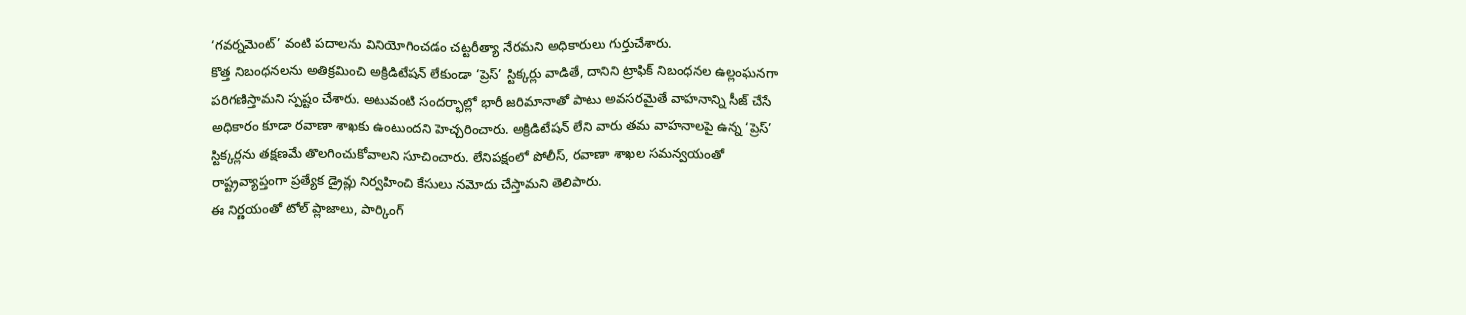‘గవర్నమెంట్’ వంటి పదాలను వినియోగించడం చట్టరీత్యా నేరమని అధికారులు గుర్తుచేశారు.
కొత్త నిబంధనలను అతిక్రమించి అక్రిడిటేషన్ లేకుండా ‘ప్రెస్’ స్టిక్కర్లు వాడితే, దానిని ట్రాఫిక్ నిబంధనల ఉల్లంఘనగా పరిగణిస్తామని స్పష్టం చేశారు. అటువంటి సందర్భాల్లో భారీ జరిమానాతో పాటు అవసరమైతే వాహనాన్ని సీజ్ చేసే అధికారం కూడా రవాణా శాఖకు ఉంటుందని హెచ్చరించారు. అక్రిడిటేషన్ లేని వారు తమ వాహనాలపై ఉన్న ‘ప్రెస్’ స్టిక్కర్లను తక్షణమే తొలగించుకోవాలని సూచించారు. లేనిపక్షంలో పోలీస్, రవాణా శాఖల సమన్వయంతో రాష్ట్రవ్యాప్తంగా ప్రత్యేక డ్రైవ్లు నిర్వహించి కేసులు నమోదు చేస్తామని తెలిపారు.
ఈ నిర్ణయంతో టోల్ ప్లాజాలు, పార్కింగ్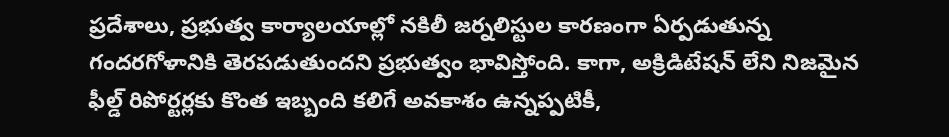ప్రదేశాలు, ప్రభుత్వ కార్యాలయాల్లో నకిలీ జర్నలిస్టుల కారణంగా ఏర్పడుతున్న గందరగోళానికి తెరపడుతుందని ప్రభుత్వం భావిస్తోంది. కాగా, అక్రిడిటేషన్ లేని నిజమైన ఫీల్డ్ రిపోర్టర్లకు కొంత ఇబ్బంది కలిగే అవకాశం ఉన్నప్పటికీ,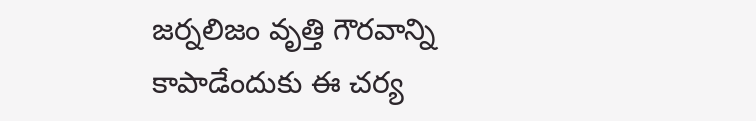జర్నలిజం వృత్తి గౌరవాన్ని కాపాడేందుకు ఈ చర్య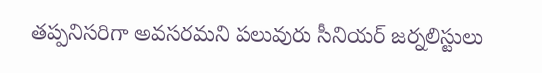తప్పనిసరిగా అవసరమని పలువురు సీనియర్ జర్నలిస్టులు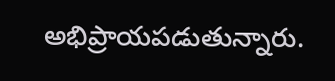అభిప్రాయపడుతున్నారు.